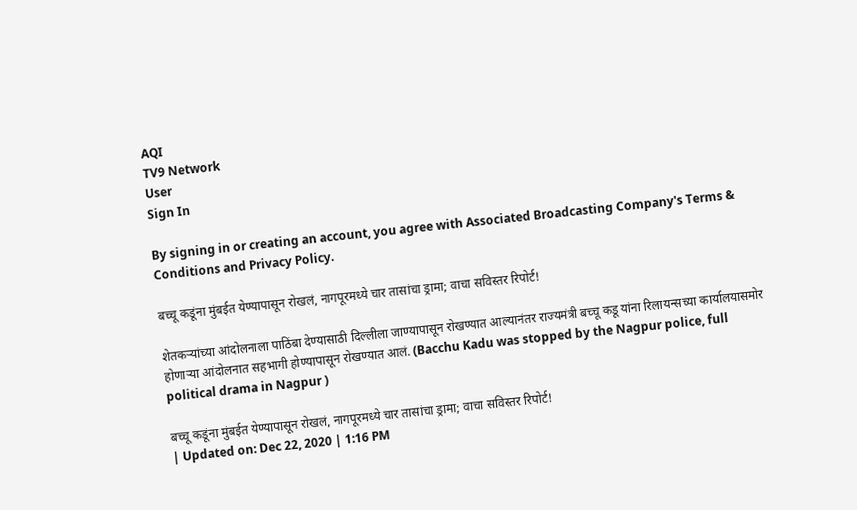AQI
TV9 Network
User
Sign In

By signing in or creating an account, you agree with Associated Broadcasting Company's Terms & Conditions and Privacy Policy.

बच्चू कडूंना मुंबईत येण्यापासून रोखलं, नागपूरमध्ये चार तासांचा ड्रामा; वाचा सविस्तर रिपोर्ट!

शेतकऱ्यांच्या आंदोलनाला पाठिंबा देण्यासाठी दिल्लीला जाण्यापासून रोखण्यात आल्यानंतर राज्यमंत्री बच्चू कडू यांना रिलायन्सच्या कार्यालयासमोर होणाऱ्या आंदोलनात सहभागी होण्यापासून रोखण्यात आलं. (Bacchu Kadu was stopped by the Nagpur police, full political drama in Nagpur )

बच्चू कडूंना मुंबईत येण्यापासून रोखलं, नागपूरमध्ये चार तासांचा ड्रामा; वाचा सविस्तर रिपोर्ट!
| Updated on: Dec 22, 2020 | 1:16 PM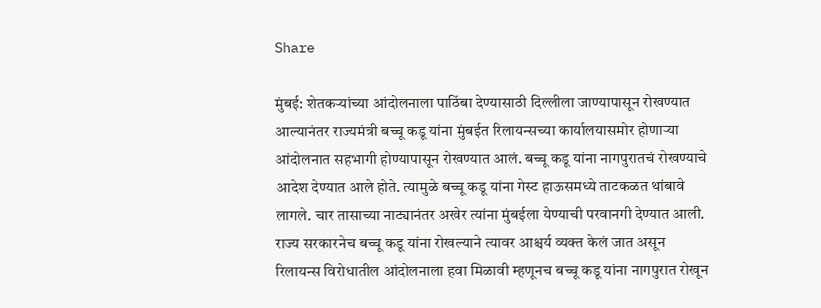Share

मुंबई: शेतकऱ्यांच्या आंदोलनाला पाठिंबा देण्यासाठी दिल्लीला जाण्यापासून रोखण्यात आल्यानंतर राज्यमंत्री बच्चू कडू यांना मुंबईत रिलायन्सच्या कार्यालयासमोर होणाऱ्या आंदोलनात सहभागी होण्यापासून रोखण्यात आलं. बच्चू कडू यांना नागपुरातचं रोखण्याचे आदेश देण्यात आले होते. त्यामुळे बच्चू कडू यांना गेस्ट हाऊसमध्ये ताटकळत थांबावे लागले. चार तासाच्या नाट्यानंतर अखेर त्यांना मुंबईला येण्याची परवानगी देण्यात आली. राज्य सरकारनेच बच्चू कडू यांना रोखल्याने त्यावर आश्चर्य व्यक्त केलं जात असून रिलायन्स विरोधातील आंदोलनाला हवा मिळावी म्हणूनच बच्चू कडू यांना नागपुरात रोखून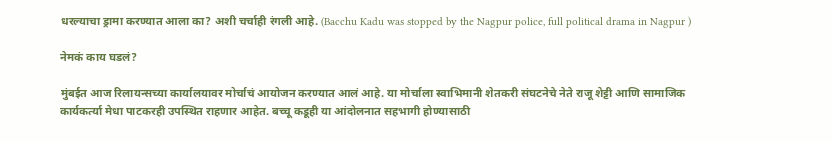धरल्याचा ड्रामा करण्यात आला का? अशी चर्चाही रंगली आहे. (Bacchu Kadu was stopped by the Nagpur police, full political drama in Nagpur )

नेमकं काय घडलं?

मुंबईत आज रिलायन्सच्या कार्यालयावर मोर्चाचं आयोजन करण्यात आलं आहे. या मोर्चाला स्वाभिमानी शेतकरी संघटनेचे नेते राजू शेट्टी आणि सामाजिक कार्यकर्त्या मेधा पाटकरही उपस्थित राहणार आहेत. बच्चू कडूही या आंदोलनात सहभागी होण्यासाठी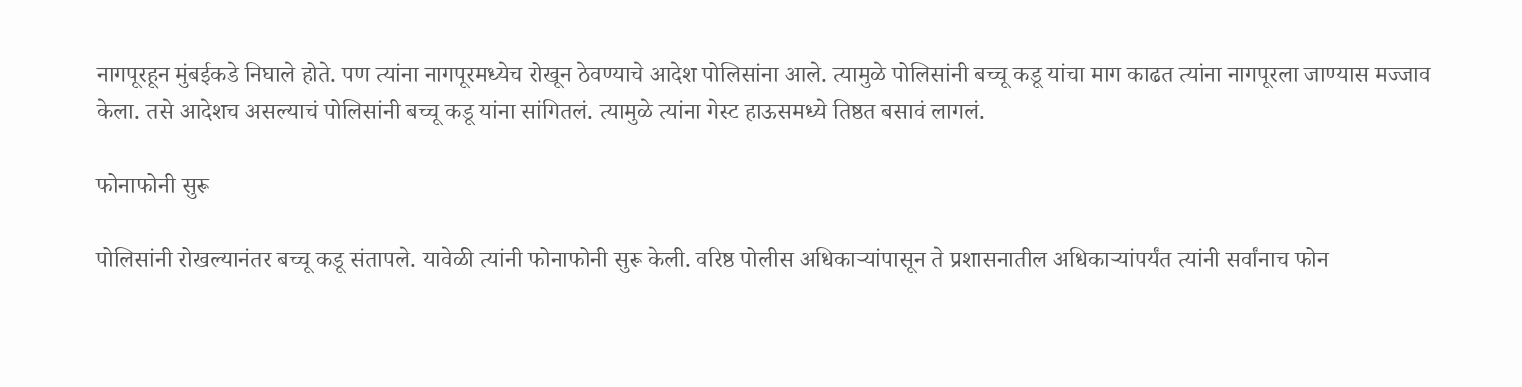नागपूरहून मुंबईकडे निघाले होते. पण त्यांना नागपूरमध्येच रोखून ठेवण्याचे आदेश पोलिसांना आले. त्यामुळे पोलिसांनी बच्चू कडू यांचा माग काढत त्यांना नागपूरला जाण्यास मज्जाव केला. तसे आदेशच असल्याचं पोलिसांनी बच्चू कडू यांना सांगितलं. त्यामुळे त्यांना गेस्ट हाऊसमध्ये तिष्ठत बसावं लागलं.

फोनाफोनी सुरू

पोलिसांनी रोखल्यानंतर बच्चू कडू संतापले. यावेळी त्यांनी फोनाफोनी सुरू केली. वरिष्ठ पोलीस अधिकाऱ्यांपासून ते प्रशासनातील अधिकाऱ्यांपर्यंत त्यांनी सर्वांनाच फोन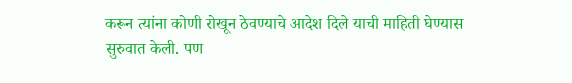करून त्यांना कोणी रोखून ठेवण्याचे आदेश दिले याची माहिती घेण्यास सुरुवात केली. पण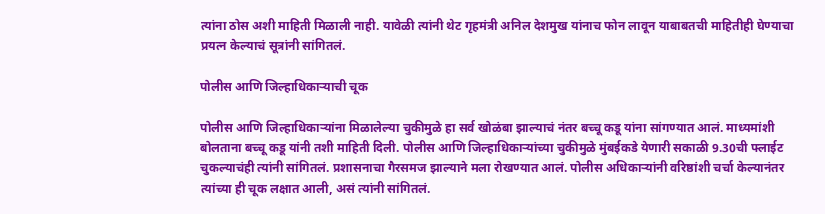त्यांना ठोस अशी माहिती मिळाली नाही. यावेळी त्यांनी थेट गृहमंत्री अनिल देशमुख यांनाच फोन लावून याबाबतची माहितीही घेण्याचा प्रयत्न केल्याचं सूत्रांनी सांगितलं.

पोलीस आणि जिल्हाधिकाऱ्याची चूक

पोलीस आणि जिल्हाधिकाऱ्यांना मिळालेल्या चुकीमुळे हा सर्व खोळंबा झाल्याचं नंतर बच्चू कडू यांना सांगण्यात आलं. माध्यमांशी बोलताना बच्चू कडू यांनी तशी माहिती दिली. पोलीस आणि जिल्हाधिकाऱ्यांच्या चुकीमुळे मुंबईकडे येणारी सकाळी 9.30ची फ्लाईट चुकल्याचंही त्यांनी सांगितलं. प्रशासनाचा गैरसमज झाल्याने मला रोखण्यात आलं. पोलीस अधिकाऱ्यांनी वरिष्ठांशी चर्चा केल्यानंतर त्यांच्या ही चूक लक्षात आली, असं त्यांनी सांगितलं.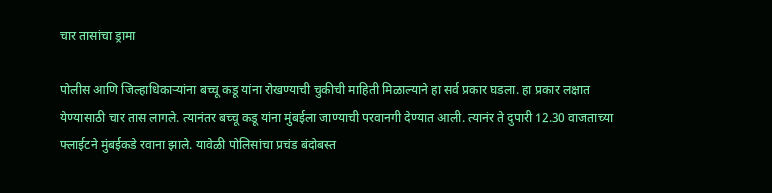चार तासांचा ड्रामा

पोलीस आणि जिल्हाधिकाऱ्यांना बच्चू कडू यांना रोखण्याची चुकीची माहिती मिळाल्याने हा सर्व प्रकार घडला. हा प्रकार लक्षात येण्यासाठी चार तास लागले. त्यानंतर बच्चू कडू यांना मुंबईला जाण्याची परवानगी देण्यात आली. त्यानंर ते दुपारी 12.30 वाजताच्या फ्लाईटने मुंबईकडे रवाना झाले. यावेळी पोलिसांचा प्रचंड बंदोबस्त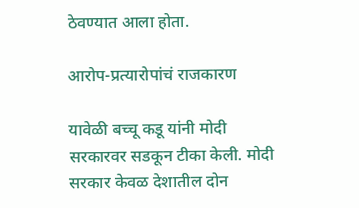ठेवण्यात आला होता.

आरोप-प्रत्यारोपांचं राजकारण

यावेळी बच्चू कडू यांनी मोदी सरकारवर सडकून टीका केली. मोदी सरकार केवळ देशातील दोन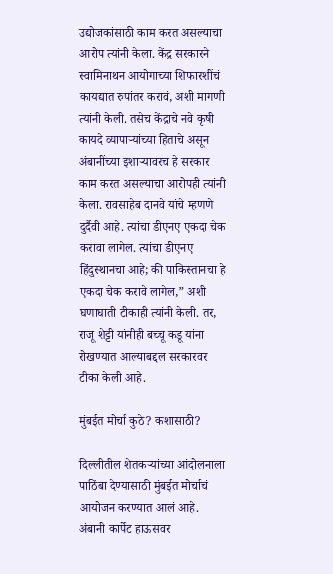उद्योजकांसाठी काम करत असल्याचा आरोप त्यांनी केला. केंद्र सरकारने स्वामिनाथन आयोगाच्या शिफारशींचं कायद्यात रुपांतर करावं, अशी मागणी त्यांनी केली. तसेच केंद्राचे नवे कृषी कायदे व्यापाऱ्यांच्या हिताचे असून अंबानींच्या इशाऱ्यावरच हे सरकार काम करत असल्याचा आरोपही त्यांनी केला. रावसाहेब दानवे यांचे म्हणणे दुर्दैवी आहे. त्यांचा डीएनए एकदा चेक करावा लागेल. त्यांचा डीएनए हिंदुस्थानचा आहे; की पाकिस्तानचा हे एकदा चेक करावे लागेल,” अशी घणाघाती टीकाही त्यांनी केली. तर, राजू शेट्टी यांनीही बच्चू कडू यांना रोखण्यात आल्याबद्दल सरकारवर टीका केली आहे.

मुंबईत मोर्चा कुठे? कशासाठी?

दिल्लीतील शेतकऱ्यांच्या आंदोलनाला पाठिंबा देण्यासाठी मुंबईत मोर्चाचं आयोजन करण्यात आलं आहे. अंबानी कार्पेट हाऊसवर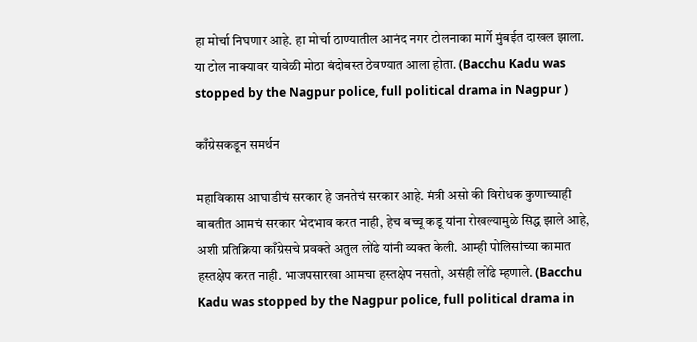हा मोर्चा निघणार आहे. हा मोर्चा ठाण्यातील आनंद नगर टोलनाका मार्गे मुंबईत दाखल झाला. या टोल नाक्यावर यावेळी मोठा बंदोबस्त ठेवण्यात आला होता. (Bacchu Kadu was stopped by the Nagpur police, full political drama in Nagpur )

काँग्रेसकडून समर्थन

महाविकास आघाडीचं सरकार हे जनतेचं सरकार आहे. मंत्री असो की विरोधक कुणाच्याही बाबतीत आमचं सरकार भेदभाव करत नाही, हेच बच्चू कडू यांना रोखल्यामुळे सिद्ध झाले आहे, अशी प्रतिक्रिया काँग्रेसचे प्रवक्ते अतुल लोंढे यांनी व्यक्त केली. आम्ही पोलिसांच्या कामात हस्तक्षेप करत नाही. भाजपसारखा आमचा हस्तक्षेप नसतो, असंही लोंढे म्हणाले. (Bacchu Kadu was stopped by the Nagpur police, full political drama in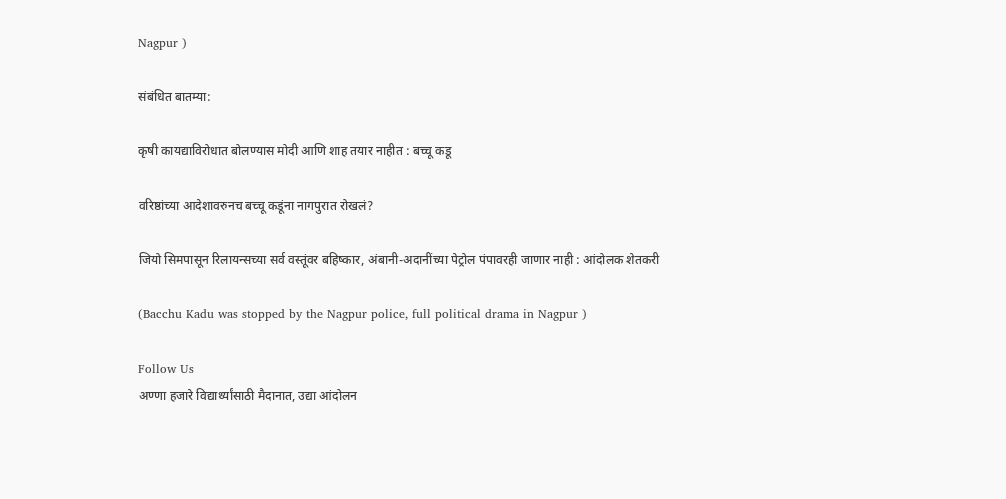Nagpur )

संबंधित बातम्या:

कृषी कायद्याविरोधात बोलण्यास मोदी आणि शाह तयार नाहीत : बच्चू कडू

वरिष्ठांच्या आदेशावरुनच बच्चू कडूंना नागपुरात रोखलं?

जियो सिमपासून रिलायन्सच्या सर्व वस्तूंवर बहिष्कार, अंबानी-अदानींच्या पेट्रोल पंपावरही जाणार नाही : आंदोलक शेतकरी

(Bacchu Kadu was stopped by the Nagpur police, full political drama in Nagpur )

Follow Us
अण्णा हजारे विद्यार्थ्यांसाठी मैदानात, उद्या आंदोलन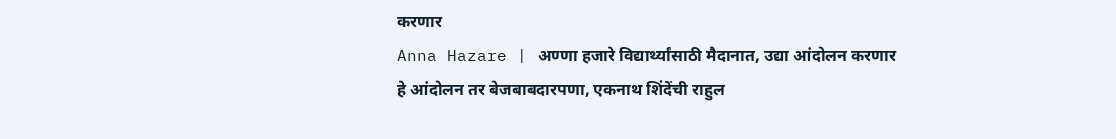करणार
Anna Hazare | अण्णा हजारे विद्यार्थ्यांसाठी मैदानात, उद्या आंदोलन करणार
हे आंदोलन तर बेजबाबदारपणा, एकनाथ शिंदेंची राहुल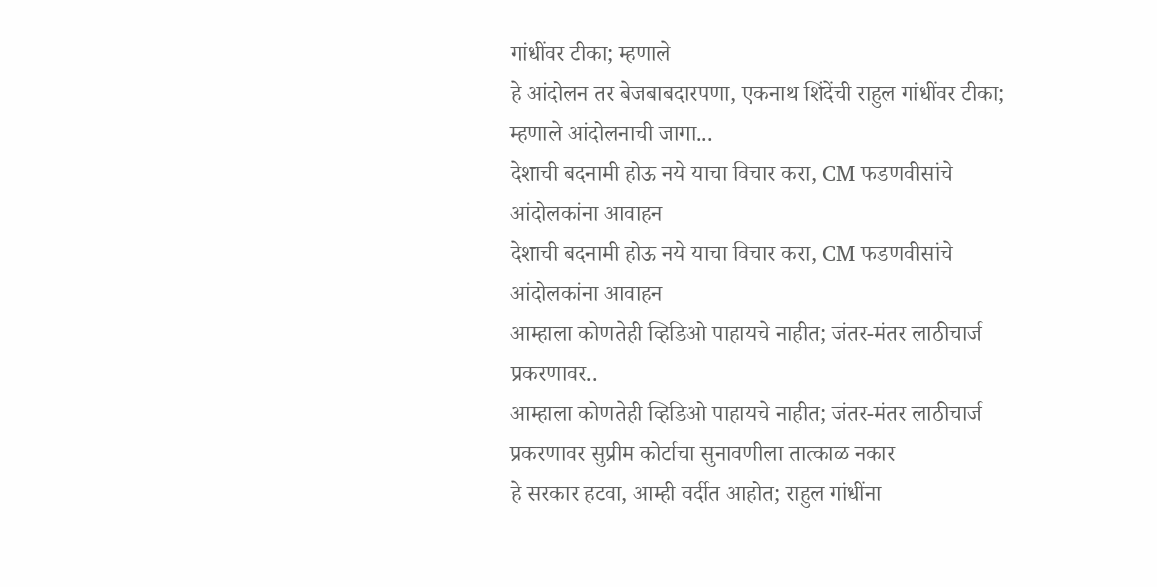गांधींवर टीका; म्हणाले
हे आंदोलन तर बेजबाबदारपणा, एकनाथ शिंदेंची राहुल गांधींवर टीका; म्हणाले आंदोलनाची जागा...
देशाची बदनामी होऊ नये याचा विचार करा, CM फडणवीसांचे आंदोलकांना आवाहन
देशाची बदनामी होऊ नये याचा विचार करा, CM फडणवीसांचे आंदोलकांना आवाहन
आम्हाला कोणतेही व्हिडिओ पाहायचे नाहीत; जंतर-मंतर लाठीचार्ज प्रकरणावर..
आम्हाला कोणतेही व्हिडिओ पाहायचे नाहीत; जंतर-मंतर लाठीचार्ज प्रकरणावर सुप्रीम कोर्टाचा सुनावणीला तात्काळ नकार
हे सरकार हटवा, आम्ही वर्दीत आहोत; राहुल गांधींना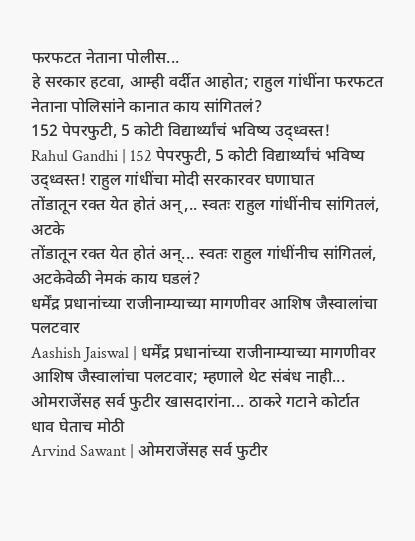फरफटत नेताना पोलीस...
हे सरकार हटवा, आम्ही वर्दीत आहोत; राहुल गांधींना फरफटत नेताना पोलिसांने कानात काय सांगितलं?
152 पेपरफुटी, 5 कोटी विद्यार्थ्यांचं भविष्य उद्ध्वस्त!
Rahul Gandhi | 152 पेपरफुटी, 5 कोटी विद्यार्थ्यांचं भविष्य उद्ध्वस्त! राहुल गांधींचा मोदी सरकारवर घणाघात
तोंडातून रक्त येत होतं अन्,.. स्वतः राहुल गांधींनीच सांगितलं, अटके
तोंडातून रक्त येत होतं अन्... स्वतः राहुल गांधींनीच सांगितलं, अटकेवेळी नेमकं काय घडलं?
धर्मेंद्र प्रधानांच्या राजीनाम्याच्या मागणीवर आशिष जैस्वालांचा पलटवार
Aashish Jaiswal | धर्मेंद्र प्रधानांच्या राजीनाम्याच्या मागणीवर आशिष जैस्वालांचा पलटवार; म्हणाले थेट संबंध नाही...
ओमराजेंसह सर्व फुटीर खासदारांना... ठाकरे गटाने कोर्टात धाव घेताच मोठी
Arvind Sawant | ओमराजेंसह सर्व फुटीर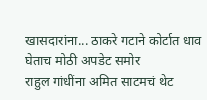खासदारांना... ठाकरे गटाने कोर्टात धाव घेताच मोठी अपडेट समोर
राहुल गांधींना अमित साटमचं थेट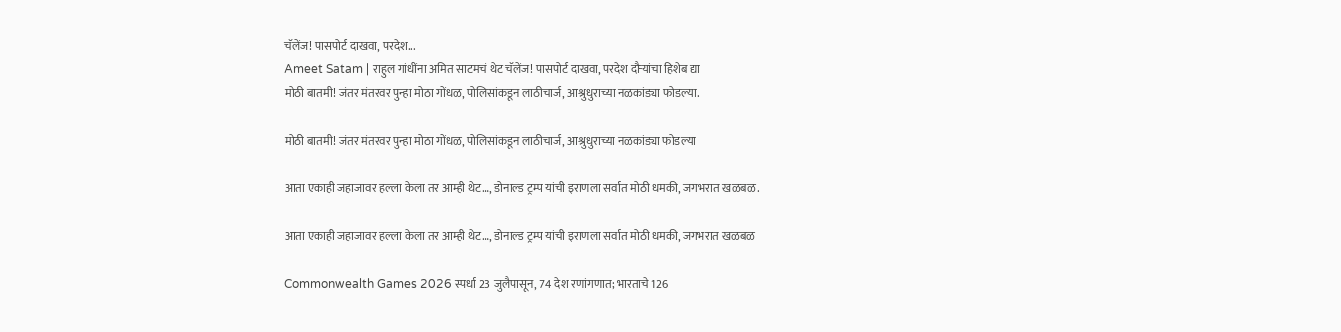चॅलेंज! पासपोर्ट दाखवा, परदेश...
Ameet Satam | राहुल गांधींना अमित साटमचं थेट चॅलेंज! पासपोर्ट दाखवा, परदेश दौऱ्यांचा हिशेब द्या
मोठी बातमी! जंतर मंतरवर पुन्हा मोठा गोंधळ, पोलिसांकडून लाठीचार्ज, आश्रुधुराच्या नळकांड्या फोडल्या.

मोठी बातमी! जंतर मंतरवर पुन्हा मोठा गोंधळ, पोलिसांकडून लाठीचार्ज, आश्रुधुराच्या नळकांड्या फोडल्या

आता एकाही जहाजावर हल्ला केला तर आम्ही थेट…, डोनाल्ड ट्रम्प यांची इराणला सर्वात मोठी धमकी, जगभरात खळबळ.

आता एकाही जहाजावर हल्ला केला तर आम्ही थेट…, डोनाल्ड ट्रम्प यांची इराणला सर्वात मोठी धमकी, जगभरात खळबळ

Commonwealth Games 2026 स्पर्धा 23 जुलैपासून, 74 देश रणांगणात; भारताचे 126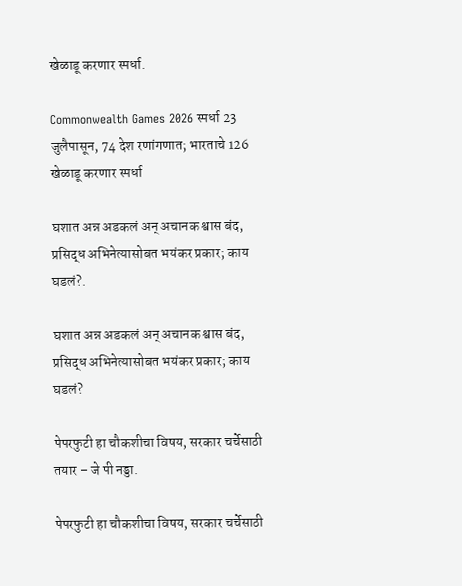खेळाडू करणार स्पर्धा.

Commonwealth Games 2026 स्पर्धा 23 जुलैपासून, 74 देश रणांगणात; भारताचे 126 खेळाडू करणार स्पर्धा

घशात अन्न अडकलं अन् अचानक श्वास बंद, प्रसिद्ध अभिनेत्यासोबत भयंकर प्रकार; काय घडलं?.

घशात अन्न अडकलं अन् अचानक श्वास बंद, प्रसिद्ध अभिनेत्यासोबत भयंकर प्रकार; काय घडलं?

पेपरफुटी हा चौकशीचा विषय, सरकार चर्चेसाठी तयार – जे पी नड्डा.

पेपरफुटी हा चौकशीचा विषय, सरकार चर्चेसाठी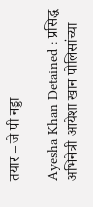तयार – जे पी नड्डा

Ayesha Khan Detained : प्रसिद्ध अभिनेत्री आयेशा खान पोलिसांच्या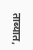ताब्यात,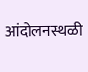आंदोलनस्थळी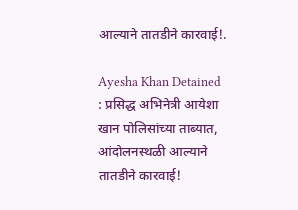आल्याने तातडीने कारवाई!.

Ayesha Khan Detained : प्रसिद्ध अभिनेत्री आयेशा खान पोलिसांच्या ताब्यात, आंदोलनस्थळी आल्याने तातडीने कारवाई!